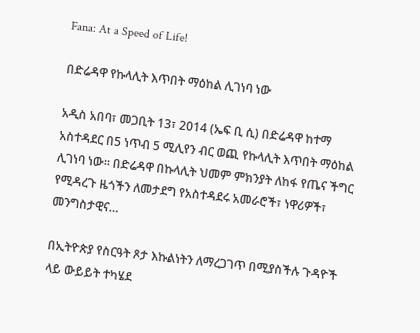Fana: At a Speed of Life!

በድሬዳዋ የኩላሊት እጥበት ማዕከል ሊገነባ ነው

አዲስ አበባ፣ መጋቢት 13፣ 2014 (ኤፍ ቢ ሲ) በድሬዳዋ ከተማ አስተዳደር በ5 ነጥብ 5 ሚሊየን ብር ወጪ የኩላሊት እጥበት ማዕከል ሊገነባ ነው። በድሬዳዋ በኩላሊት ህመም ምክንያት ለከፋ የጤና ችግር የሚዳረጉ ዜጎችን ለመታደግ የአስተዳደሩ አመራሮች፣ ነዋሪዎች፣ መንግስታዊና…

በኢትዮጵያ የስርዓት ጾታ እኩልነትን ለማረጋገጥ በሚያስችሉ ጉዳዮች ላይ ውይይት ተካሄደ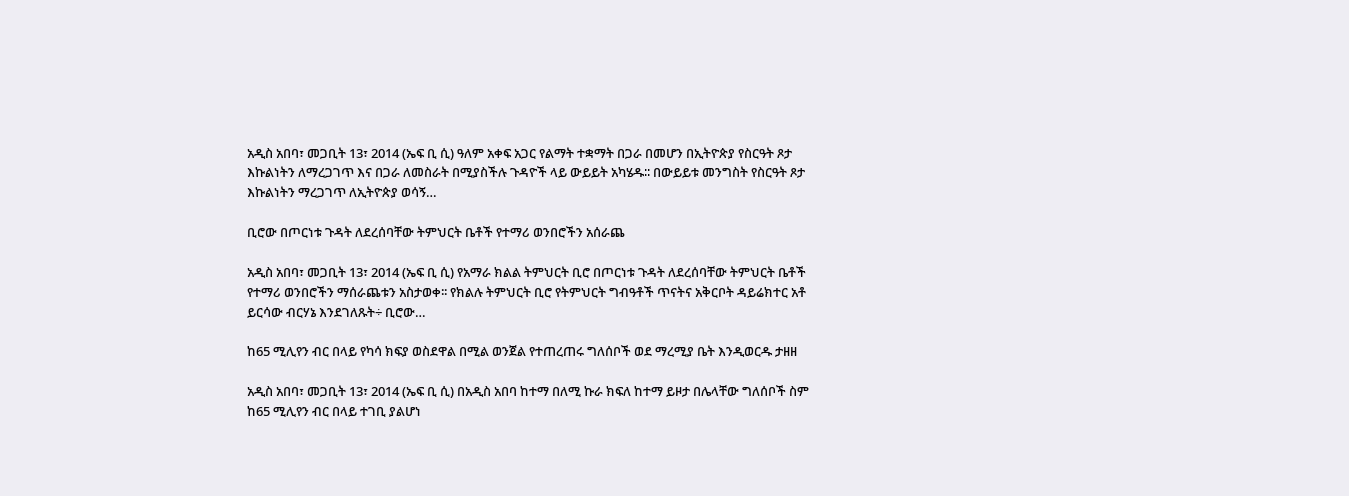አዲስ አበባ፣ መጋቢት 13፣ 2014 (ኤፍ ቢ ሲ) ዓለም አቀፍ አጋር የልማት ተቋማት በጋራ በመሆን በኢትዮጵያ የስርዓት ጾታ እኩልነትን ለማረጋገጥ እና በጋራ ለመስራት በሚያስችሉ ጉዳዮች ላይ ውይይት አካሄዱ∶∶ በውይይቱ መንግስት የስርዓት ጾታ እኩልነትን ማረጋገጥ ለኢትዮጵያ ወሳኝ…

ቢሮው በጦርነቱ ጉዳት ለደረሰባቸው ትምህርት ቤቶች የተማሪ ወንበሮችን አሰራጨ

አዲስ አበባ፣ መጋቢት 13፣ 2014 (ኤፍ ቢ ሲ) የአማራ ክልል ትምህርት ቢሮ በጦርነቱ ጉዳት ለደረሰባቸው ትምህርት ቤቶች የተማሪ ወንበሮችን ማሰራጨቱን አስታወቀ፡፡ የክልሉ ትምህርት ቢሮ የትምህርት ግብዓቶች ጥናትና አቅርቦት ዳይሬክተር አቶ ይርሳው ብርሃኔ እንደገለጹት÷ ቢሮው…

ከ65 ሚሊየን ብር በላይ የካሳ ክፍያ ወስደዋል በሚል ወንጀል የተጠረጠሩ ግለሰቦች ወደ ማረሚያ ቤት እንዲወርዱ ታዘዘ

አዲስ አበባ፣ መጋቢት 13፣ 2014 (ኤፍ ቢ ሲ) በአዲስ አበባ ከተማ በለሚ ኩራ ክፍለ ከተማ ይዞታ በሌላቸው ግለሰቦች ስም ከ65 ሚሊየን ብር በላይ ተገቢ ያልሆነ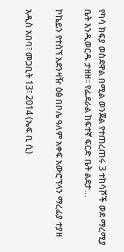የካሳ ክፍያ ወስደዋል በሚል ወንጀል የተጠረጠሩ 3 ተከሳሾች ወደ ማረሚያ ቤት እንዲወርዱ ታዘዘ፡፡ የፌደራል ከፍተኛ ፍርድ ቤት ልደታ…

ኮኬይን የተሰኘ አደንዛዥ ዕፅ በቦሌ ዓለም አቀፍ አውሮፕላን ማረፊያ ተያዘ

አዲስ አበባ፣ መጋቢት 13፣ 2014 (ኤፍ ቢ ሲ)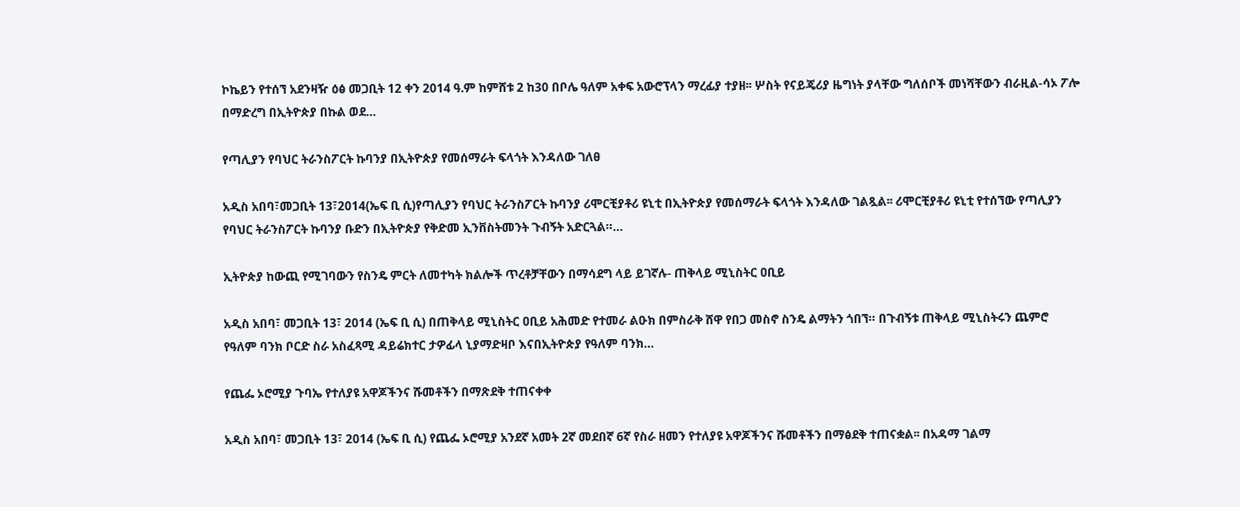ኮኬይን የተሰኘ አደንዛዥ ዕፅ መጋቢት 12 ቀን 2014 ዓ.ም ከምሸቱ 2 ከ30 በቦሌ ዓለም አቀፍ አውሮፕላን ማረፊያ ተያዘ፡፡ ሦስት የናይጄሪያ ዜግነት ያላቸው ግለሰቦች መነሻቸውን ብራዚል-ሳኦ ፖሎ በማድረግ በኢትዮጵያ በኩል ወደ…

የጣሊያን የባህር ትራንስፖርት ኩባንያ በኢትዮጵያ የመሰማራት ፍላጎት እንዳለው ገለፀ

አዲስ አበባ፣መጋቢት 13፣2014(ኤፍ ቢ ሲ)የጣሊያን የባህር ትራንስፖርት ኩባንያ ሪሞርቺያቶሪ ዩኒቲ በኢትዮጵያ የመሰማራት ፍላጎት እንዳለው ገልጿል፡፡ ሪሞርቺያቶሪ ዩኒቲ የተሰኘው የጣሊያን የባህር ትራንስፖርት ኩባንያ ቡድን በኢትዮጵያ የቅድመ ኢንቨስትመንት ጉብኝት አድርጓል።…

ኢትዮጵያ ከውጪ የሚገባውን የስንዴ ምርት ለመተካት ክልሎች ጥረቶቻቸውን በማሳደግ ላይ ይገኛሉ- ጠቅላይ ሚኒስትር ዐቢይ

አዲስ አበባ፣ መጋቢት 13፣ 2014 (ኤፍ ቢ ሲ) በጠቅላይ ሚኒስትር ዐቢይ አሕመድ የተመራ ልዑክ በምስራቅ ሸዋ የበጋ መስኖ ስንዴ ልማትን ጎበኘ። በጉብኝቱ ጠቅላይ ሚኒስትሩን ጨምሮ የዓለም ባንክ ቦርድ ስራ አስፈጻሚ ዳይሬክተር ታዎፊላ ኒያማድዛቦ እናበኢትዮጵያ የዓለም ባንክ…

የጨፌ ኦሮሚያ ጉባኤ የተለያዩ አዋጆችንና ሹመቶችን በማጽደቅ ተጠናቀቀ

አዲስ አበባ፣ መጋቢት 13፣ 2014 (ኤፍ ቢ ሲ) የጨፌ ኦሮሚያ አንደኛ አመት 2ኛ መደበኛ 6ኛ የስራ ዘመን የተለያዩ አዋጆችንና ሹመቶችን በማፅደቅ ተጠናቋል፡፡ በአዳማ ገልማ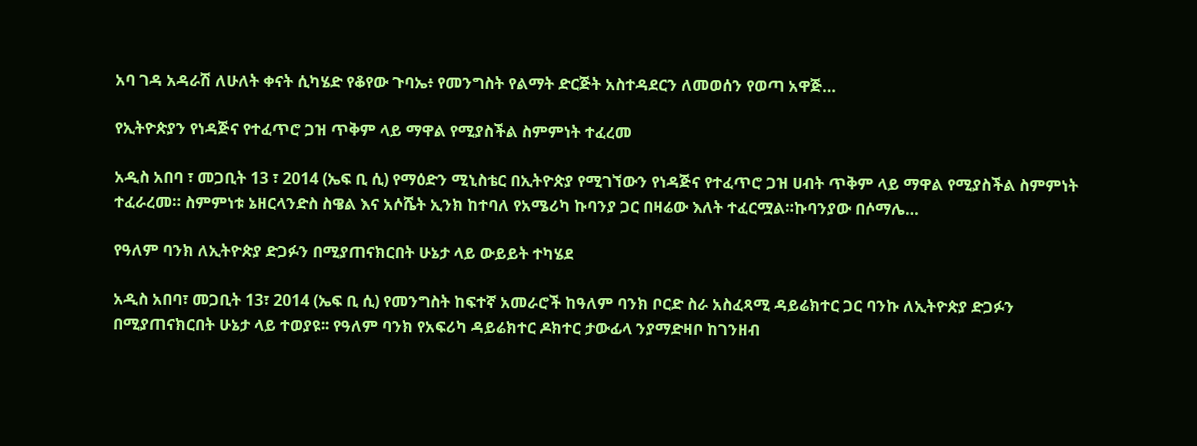አባ ገዳ አዳራሽ ለሁለት ቀናት ሲካሄድ የቆየው ጉባኤ፥ የመንግስት የልማት ድርጅት አስተዳደርን ለመወሰን የወጣ አዋጅ…

የኢትዮጵያን የነዳጅና የተፈጥሮ ጋዝ ጥቅም ላይ ማዋል የሚያስችል ስምምነት ተፈረመ

አዲስ አበባ ፣ መጋቢት 13 ፣ 2014 (ኤፍ ቢ ሲ) የማዕድን ሚኒስቴር በኢትዮጵያ የሚገኘውን የነዳጅና የተፈጥሮ ጋዝ ሀብት ጥቅም ላይ ማዋል የሚያስችል ስምምነት ተፈራረመ። ስምምነቱ ኔዘርላንድስ ስዌል እና አሶሼት ኢንክ ከተባለ የአሜሪካ ኩባንያ ጋር በዛሬው እለት ተፈርሟል።ኩባንያው በሶማሌ…

የዓለም ባንክ ለኢትዮጵያ ድጋፉን በሚያጠናክርበት ሁኔታ ላይ ውይይት ተካሄደ

አዲስ አበባ፣ መጋቢት 13፣ 2014 (ኤፍ ቢ ሲ) የመንግስት ከፍተኛ አመራሮች ከዓለም ባንክ ቦርድ ስራ አስፈጻሚ ዳይሬክተር ጋር ባንኩ ለኢትዮጵያ ድጋፉን በሚያጠናክርበት ሁኔታ ላይ ተወያዩ፡፡ የዓለም ባንክ የአፍሪካ ዳይሬክተር ዶክተር ታውፊላ ንያማድዛቦ ከገንዘብ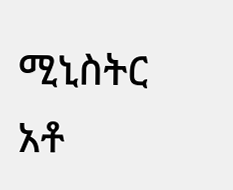ሚኒስትር አቶ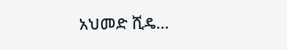አህመድ ሺዴ…